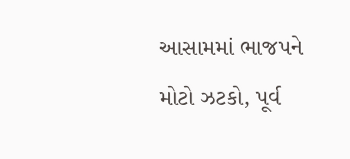આસામમાં ભાજપને મોટો ઝટકો, પૂર્વ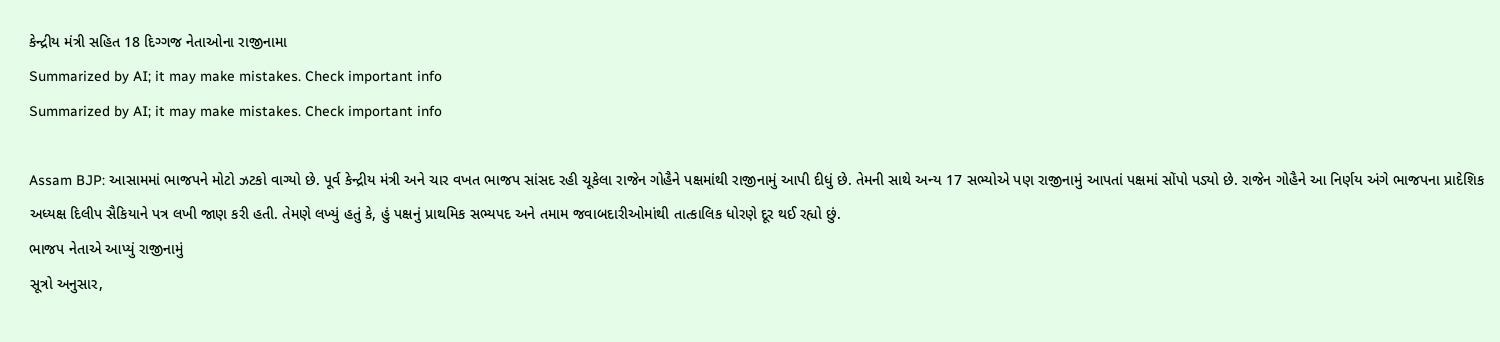કેન્દ્રીય મંત્રી સહિત 18 દિગ્ગજ નેતાઓના રાજીનામા
Summarized by AI; it may make mistakes. Check important info
Summarized by AI; it may make mistakes. Check important info

Assam BJP: આસામમાં ભાજપને મોટો ઝટકો વાગ્યો છે. પૂર્વ કેન્દ્રીય મંત્રી અને ચાર વખત ભાજપ સાંસદ રહી ચૂકેલા રાજેન ગોહૈને પક્ષમાંથી રાજીનામું આપી દીધું છે. તેમની સાથે અન્ય 17 સભ્યોએ પણ રાજીનામું આપતાં પક્ષમાં સોંપો પડ્યો છે. રાજેન ગોહૈને આ નિર્ણય અંગે ભાજપના પ્રાદેશિક અધ્યક્ષ દિલીપ સૈકિયાને પત્ર લખી જાણ કરી હતી. તેમણે લખ્યું હતું કે, હું પક્ષનું પ્રાથમિક સભ્યપદ અને તમામ જવાબદારીઓમાંથી તાત્કાલિક ધોરણે દૂર થઈ રહ્યો છું.
ભાજપ નેતાએ આપ્યું રાજીનામું
સૂત્રો અનુસાર,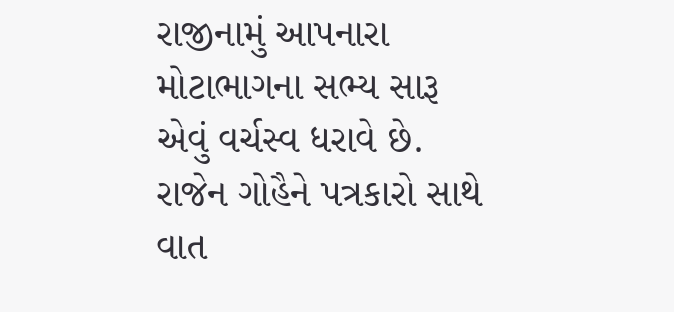રાજીનામું આપનારા મોટાભાગના સભ્ય સારૂ એવું વર્ચસ્વ ધરાવે છે. રાજેન ગોહૈને પત્રકારો સાથે વાત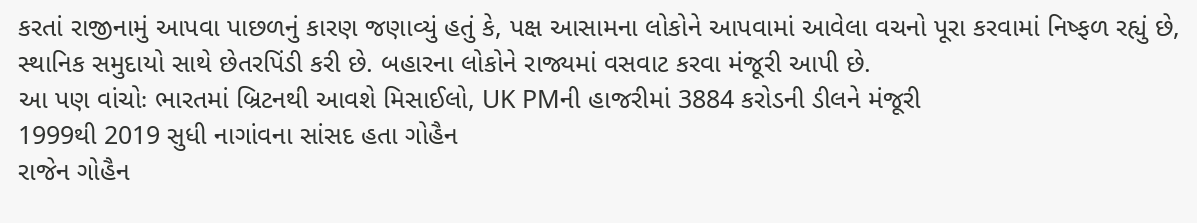કરતાં રાજીનામું આપવા પાછળનું કારણ જણાવ્યું હતું કે, પક્ષ આસામના લોકોને આપવામાં આવેલા વચનો પૂરા કરવામાં નિષ્ફળ રહ્યું છે, સ્થાનિક સમુદાયો સાથે છેતરપિંડી કરી છે. બહારના લોકોને રાજ્યમાં વસવાટ કરવા મંજૂરી આપી છે.
આ પણ વાંચોઃ ભારતમાં બ્રિટનથી આવશે મિસાઈલો, UK PMની હાજરીમાં 3884 કરોડની ડીલને મંજૂરી
1999થી 2019 સુધી નાગાંવના સાંસદ હતા ગોહૈન
રાજેન ગોહૈન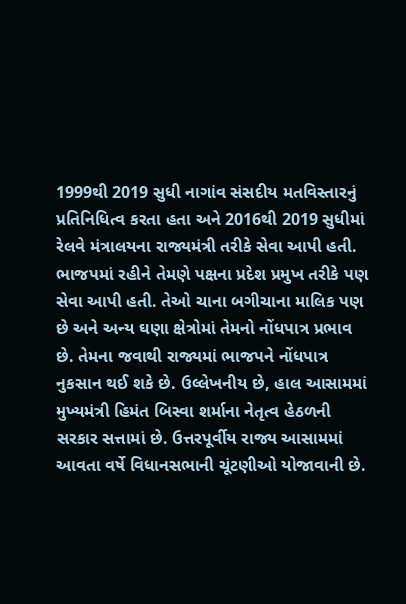1999થી 2019 સુધી નાગાંવ સંસદીય મતવિસ્તારનું પ્રતિનિધિત્વ કરતા હતા અને 2016થી 2019 સુધીમાં રેલવે મંત્રાલયના રાજ્યમંત્રી તરીકે સેવા આપી હતી. ભાજપમાં રહીને તેમણે પક્ષના પ્રદેશ પ્રમુખ તરીકે પણ સેવા આપી હતી. તેઓ ચાના બગીચાના માલિક પણ છે અને અન્ય ઘણા ક્ષેત્રોમાં તેમનો નોંધપાત્ર પ્રભાવ છે. તેમના જવાથી રાજ્યમાં ભાજપને નોંધપાત્ર નુકસાન થઈ શકે છે. ઉલ્લેખનીય છે, હાલ આસામમાં મુખ્યમંત્રી હિમંત બિસ્વા શર્માના નેતૃત્વ હેઠળની સરકાર સત્તામાં છે. ઉત્તરપૂર્વીય રાજ્ય આસામમાં આવતા વર્ષે વિધાનસભાની ચૂંટણીઓ યોજાવાની છે.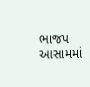ભાજપ આસામમાં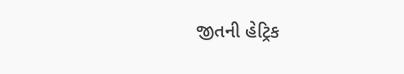જીતની હેટ્રિક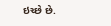ઇચ્છે છે.